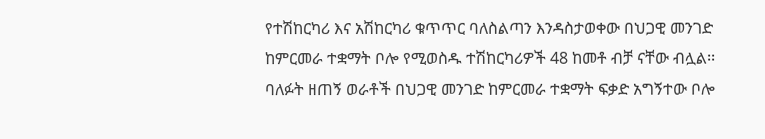የተሽከርካሪ እና አሽከርካሪ ቁጥጥር ባለስልጣን እንዳስታወቀው በህጋዊ መንገድ ከምርመራ ተቋማት ቦሎ የሚወስዱ ተሽከርካሪዎች 48 ከመቶ ብቻ ናቸው ብሏል፡፡
ባለፉት ዘጠኝ ወራቶች በህጋዊ መንገድ ከምርመራ ተቋማት ፍቃድ አግኝተው ቦሎ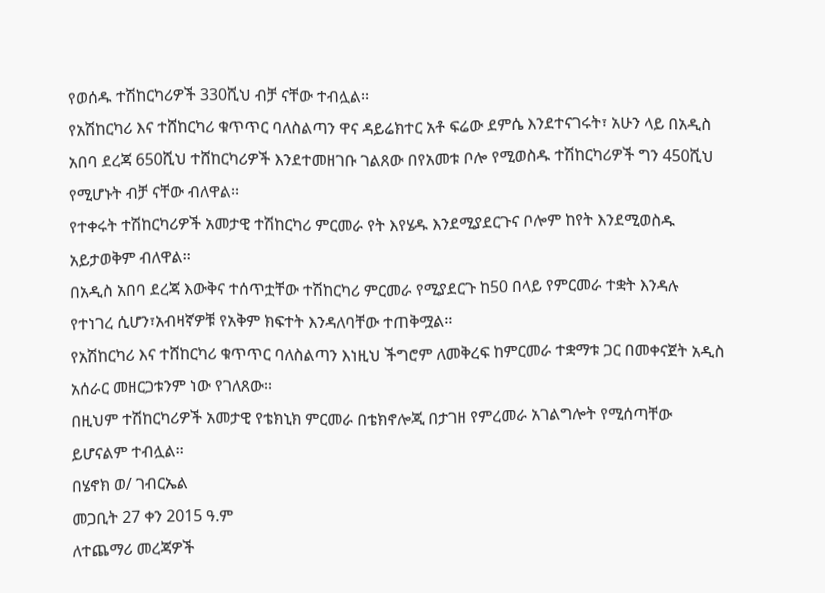የወሰዱ ተሽከርካሪዎች 330ሺህ ብቻ ናቸው ተብሏል፡፡
የአሽከርካሪ እና ተሸከርካሪ ቁጥጥር ባለስልጣን ዋና ዳይሬክተር አቶ ፍሬው ደምሴ እንደተናገሩት፣ አሁን ላይ በአዲስ አበባ ደረጃ 650ሺህ ተሸከርካሪዎች እንደተመዘገቡ ገልጸው በየአመቱ ቦሎ የሚወስዱ ተሽከርካሪዎች ግን 450ሺህ የሚሆኑት ብቻ ናቸው ብለዋል፡፡
የተቀሩት ተሽከርካሪዎች አመታዊ ተሽከርካሪ ምርመራ የት እየሄዱ እንደሚያደርጉና ቦሎም ከየት እንደሚወስዱ አይታወቅም ብለዋል፡፡
በአዲስ አበባ ደረጃ እውቅና ተሰጥቷቸው ተሽከርካሪ ምርመራ የሚያደርጉ ከ50 በላይ የምርመራ ተቋት እንዳሉ የተነገረ ሲሆን፣አብዛኛዎቹ የአቅም ክፍተት እንዳለባቸው ተጠቅሟል፡፡
የአሽከርካሪ እና ተሸከርካሪ ቁጥጥር ባለስልጣን እነዚህ ችግሮም ለመቅረፍ ከምርመራ ተቋማቱ ጋር በመቀናጀት አዲስ አሰራር መዘርጋቱንም ነው የገለጸው፡፡
በዚህም ተሽከርካሪዎች አመታዊ የቴክኒክ ምርመራ በቴክኖሎጂ በታገዘ የምረመራ አገልግሎት የሚሰጣቸው ይሆናልም ተብሏል፡፡
በሄኖክ ወ/ ገብርኤል
መጋቢት 27 ቀን 2015 ዓ.ም
ለተጨማሪ መረጃዎች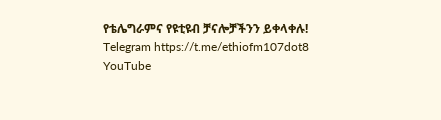የቴሌግራምና የዩቲዩብ ቻናሎቻችንን ይቀላቀሉ!
Telegram https://t.me/ethiofm107dot8
YouTube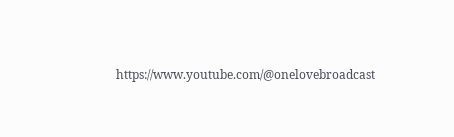https://www.youtube.com/@onelovebroadcast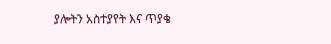ያሎትን አስተያየት እና ጥያቄ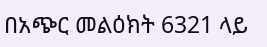በአጭር መልዕክት 6321 ላይ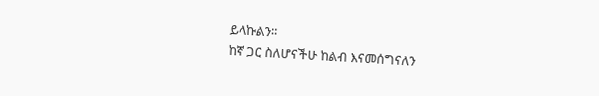ይላኩልን።
ከኛ ጋር ስለሆናችሁ ከልብ እናመሰግናለን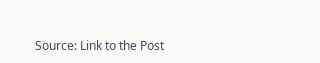Source: Link to the Post